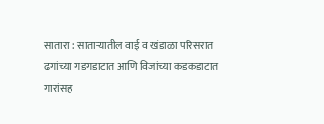सातारा : साताऱ्यातील वाई व खंडाळा परिसरात ढगांच्या गडगडाटात आणि विजांच्या कडकडाटात गारांसह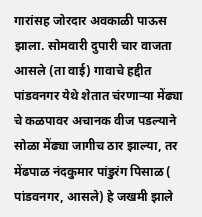गारांसह जोरदार अवकाळी पाऊस झाला. सोमवारी दुपारी चार वाजता आसले (ता वाई) गावाचे हद्दीत पांडवनगर येथे शेतात चंरणाऱ्या मेंढ्या चे कळपावर अचानक वीज पडल्याने सोळा मेंढ्या जागीच ठार झाल्या, तर मेंढपाळ नंदकुमार पांडुरंग पिसाळ ( पांडवनगर, आसले) हे जखमी झाले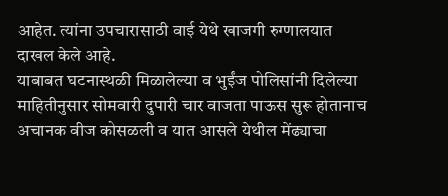आहेत. त्यांना उपचारासाठी वाई येथे खाजगी रुग्णालयात दाखल केले आहे.
याबाबत घटनास्थळी मिळालेल्या व भुईंज पोलिसांनी दिलेल्या माहितीनुसार सोमवारी दुपारी चार वाजता पाऊस सुरू होतानाच अचानक वीज कोसळली व यात आसले येथील मेंढ्याचा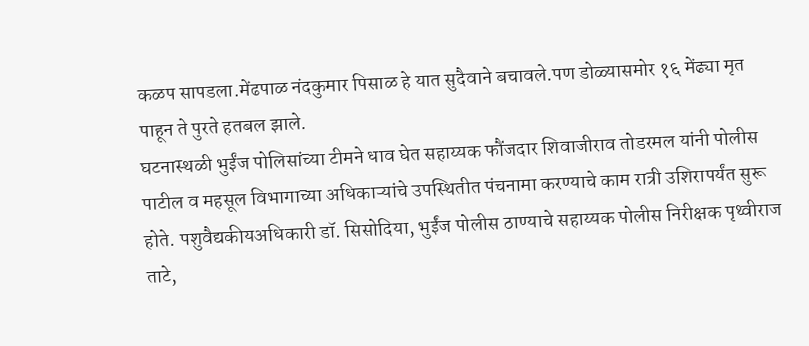कळप सापडला.मेंढपाळ नंदकुमार पिसाळ हे यात सुदैवाने बचावले.पण डोळ्यासमोर १६ मेंढ्या मृत पाहून ते पुरते हतबल झाले.
घटनास्थळी भुईंज पोलिसांच्या टीमने धाव घेत सहाय्यक फौंजदार शिवाजीराव तोडरमल यांनी पोलीस पाटील व महसूल विभागाच्या अधिकाऱ्यांचे उपस्थितीत पंचनामा करण्याचे काम रात्री उशिरापर्यंत सुरू होते. पशुवैद्यकीयअधिकारी डॉ. सिसोदिया, भुईंज पोलीस ठाण्याचे सहाय्यक पोलीस निरीक्षक पृथ्वीराज ताटे,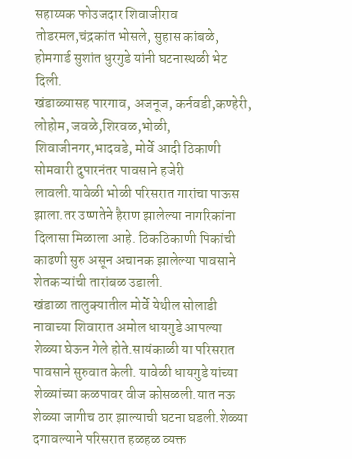सहाय्यक फोउजदार शिवाजीराव तोडरमल,चंद्रकांत भोसले, सुहास कांबळे, होमगार्ड सुशांत धुरगुडे यांनी घटनास्थळी भेट दिली.
खंडाळ्यासह पारगाव, अजनूज, कर्नवडी,कण्हेरी, लोहोम, जवळे,शिरवळ,भोळी, शिवाजीनगर,भादवडे, मोर्वे आदी ठिकाणी सोमवारी दुपारनंतर पावसाने हजेरी लावली.यावेळी भोळी परिसरात गारांचा पाऊस झाला.तर उष्णतेने हैराण झालेल्या नागरिकांना दिलासा मिळाला आहे. ठिकठिकाणी पिकांची काढणी सुरु असून अचानक झालेल्या पावसाने शेतकऱ्यांची तारांबळ उडाली.
खंडाळा तालुक्यातील मोर्वे येथील सोलाडी नावाच्या शिवारात अमोल धायगुडे आपल्या शेळ्या घेऊन गेले होते.सायंकाळी या परिसरात पावसाने सुरुवात केली. यावेळी धायगुडे यांच्या शेळ्यांच्या कळपावर वीज कोसळली.यात नऊ शेळ्या जागीच ठार झाल्याची घटना घडली.शेळ्या दगावल्याने परिसरात हळहळ व्यक्त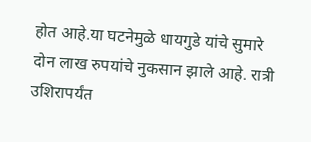होत आहे.या घटनेमुळे धायगुडे यांचे सुमारे दोन लाख रुपयांचे नुकसान झाले आहे. रात्री उशिरापर्यंत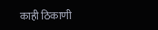काही ठिकाणी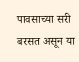पावसाच्या सरी बरसत असून या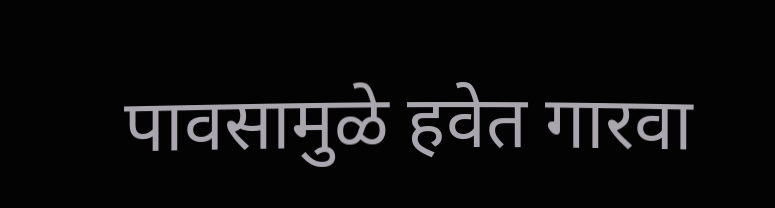पावसामुळे हवेत गारवा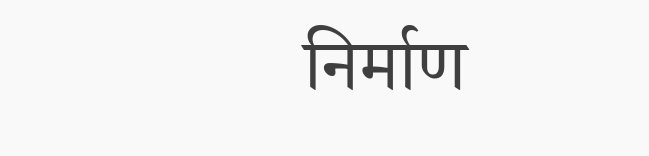निर्माण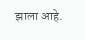झाला आहे.